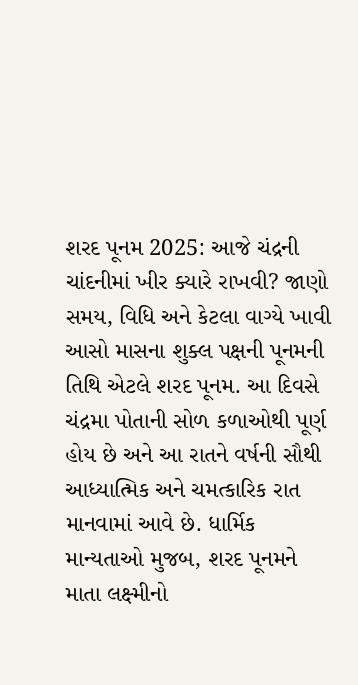શરદ પૂનમ 2025: આજે ચંદ્રની ચાંદનીમાં ખીર ક્યારે રાખવી? જાણો સમય, વિધિ અને કેટલા વાગ્યે ખાવી
આસો માસના શુક્લ પક્ષની પૂનમની તિથિ એટલે શરદ પૂનમ. આ દિવસે ચંદ્રમા પોતાની સોળ કળાઓથી પૂર્ણ હોય છે અને આ રાતને વર્ષની સૌથી આધ્યાત્મિક અને ચમત્કારિક રાત માનવામાં આવે છે. ધાર્મિક માન્યતાઓ મુજબ, શરદ પૂનમને માતા લક્ષ્મીનો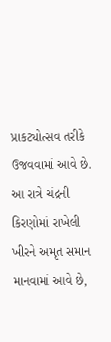પ્રાકટ્યોત્સવ તરીકે ઉજવવામાં આવે છે. આ રાત્રે ચંદ્રની કિરણોમાં રાખેલી ખીરને અમૃત સમાન માનવામાં આવે છે,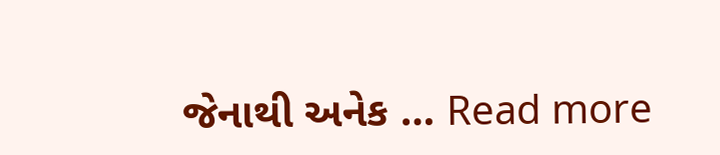જેનાથી અનેક … Read more